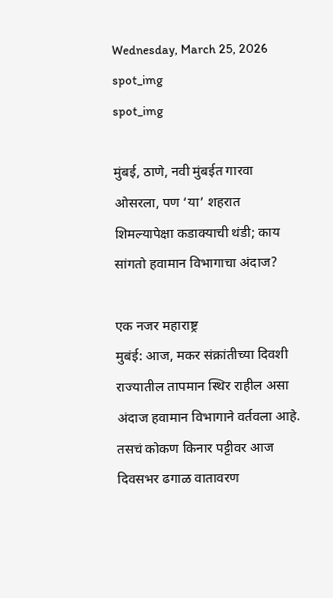Wednesday, March 25, 2026
spot_img
spot_img

मुंबई, ठाणे, नवी मुंबईत गारवा ओसरला, पण ‘या’ शहरात शिमल्यापेक्षा कडाक्याची थंडी; काय सांगतो हवामान विभागाचा अंदाज?

एक नजर महाराष्ट्र                                      मुबंई: आज, मकर संक्रांतीच्या दिवशी राज्यातील तापमान स्थिर राहील असा अंदाज हवामान विभागाने वर्तवला आहे. तसचं कोकण किनार पट्टीवर आज दिवसभर ढगाळ वातावरण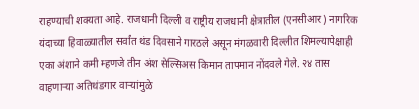राहण्याची शक्यता आहे. राजधानी दिल्ली व राष्ट्रीय राजधानी क्षेत्रातील (एनसीआर) नागरिक यंदाच्या हिवाळ्यातील सर्वांत थंड दिवसाने गारठले असून मंगळवारी दिल्लीत शिमल्यापेक्षाही एका अंशाने कमी म्हणजे तीन अंश सेल्सिअस किमान तापमान नोंदवले गेले. २४ तास वाहणाऱ्या अतिथंडगार वाऱ्यांमुळे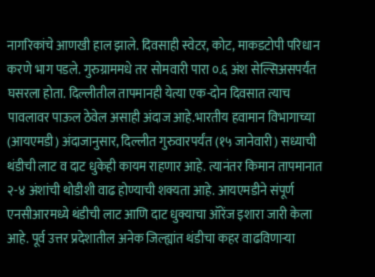नागरिकांचे आणखी हाल झाले. दिवसाही स्वेटर, कोट, माकडटोपी परिधान करणे भाग पडले. गुरुग्राममधे तर सोमवारी पारा ०.६ अंश सेल्सिअसपर्यंत घसरला होता. दिल्लीतील तापमानही येत्या एक-दोन दिवसात त्याच पावलावर पाऊल ठेवेल असाही अंदाज आहे.भारतीय हवामान विभागाच्या (आयएमडी) अंदाजानुसार, दिल्लीत गुरुवारपर्यंत (१५ जानेवारी) सध्याची थंडीची लाट व दाट धुकेही कायम राहणार आहे. त्यानंतर किमान तापमानात २-४ अंशांची थोडीशी वाढ होण्याची शक्यता आहे. आयएमडीने संपूर्ण एनसीआरमध्ये थंडीची लाट आणि दाट धुक्याचा ऑरेंज इशारा जारी केला आहे. पूर्व उत्तर प्रदेशातील अनेक जिल्ह्यांत थंडीचा कहर वाढविणाऱ्या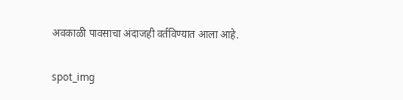अवकाळी पावसाचा अंदाजही वर्तविण्यात आला आहे.

spot_img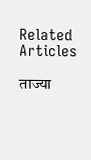Related Articles

ताज्या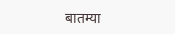बातम्या